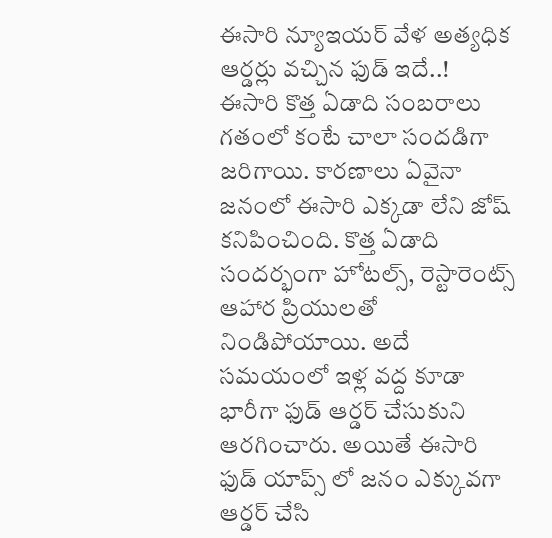ఈసారి న్యూఇయర్ వేళ అత్యధిక ఆర్డర్లు వచ్చిన ఫుడ్ ఇదే..!
ఈసారి కొత్త ఏడాది సంబరాలు గతంలో కంటే చాలా సందడిగా జరిగాయి. కారణాలు ఏవైనా జనంలో ఈసారి ఎక్కడా లేని జోష్ కనిపించింది. కొత్త ఏడాది సందర్భంగా హోటల్స్, రెస్టారెంట్స్ ఆహార ప్రియులతో నిండిపోయాయి. అదే సమయంలో ఇళ్ల వద్ద కూడా భారీగా ఫుడ్ ఆర్డర్ చేసుకుని ఆరగించారు. అయితే ఈసారి ఫుడ్ యాప్స్ లో జనం ఎక్కువగా ఆర్డర్ చేసి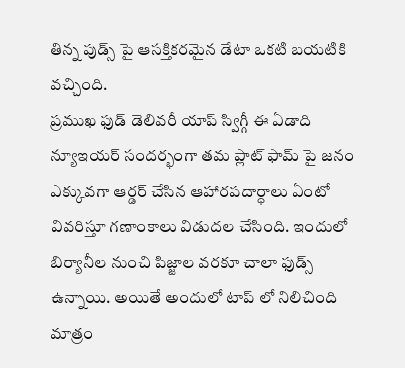తిన్న పుడ్స్ పై ఆసక్తికరమైన డేటా ఒకటి బయటికి వచ్చింది.
ప్రముఖ ఫుడ్ డెలివరీ యాప్ స్విగ్గీ ఈ ఏడాది న్యూఇయర్ సందర్భంగా తమ ప్లాట్ ఫామ్ పై జనం ఎక్కువగా ఆర్డర్ చేసిన ఆహారపదార్ధాలు ఏంటో వివరిస్తూ గణాంకాలు విడుదల చేసింది. ఇందులో బిర్యానీల నుంచి పిజ్జాల వరకూ చాలా ఫుడ్స్ ఉన్నాయి. అయితే అందులో టాప్ లో నిలిచింది మాత్రం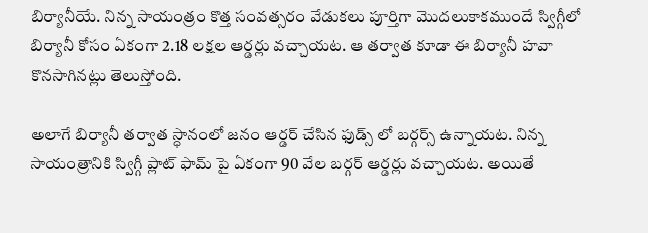బిర్యానీయే. నిన్న సాయంత్రం కొత్త సంవత్సరం వేడుకలు పూర్తిగా మొదలుకాకముందే స్విగ్గీలో బిర్యానీ కోసం ఏకంగా 2.18 లక్షల ఆర్డర్లు వచ్చాయట. ఆ తర్వాత కూడా ఈ బిర్యానీ హవా కొనసాగినట్లు తెలుస్తోంది.

అలాగే బిర్యానీ తర్వాత స్ధానంలో జనం ఆర్డర్ చేసిన ఫుడ్స్ లో బర్గర్స్ ఉన్నాయట. నిన్న సాయంత్రానికి స్విగ్గీ ప్లాట్ ఫామ్ పై ఏకంగా 90 వేల బర్గర్ ఆర్డర్లు వచ్చాయట. అయితే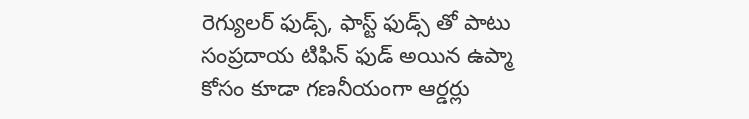రెగ్యులర్ ఫుడ్స్, ఫాస్ట్ ఫుడ్స్ తో పాటు సంప్రదాయ టిఫిన్ ఫుడ్ అయిన ఉప్మా కోసం కూడా గణనీయంగా ఆర్డర్లు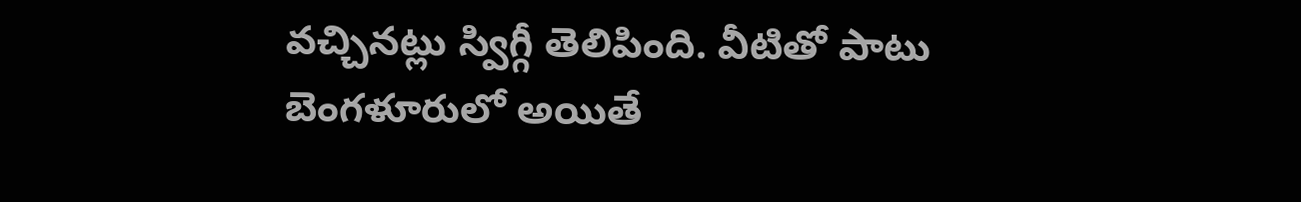వచ్చినట్లు స్విగ్గీ తెలిపింది. వీటితో పాటు బెంగళూరులో అయితే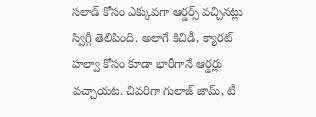సలాడ్ కోసం ఎక్కువగా ఆర్డర్స్ వచ్చినట్లు స్విగ్గీ తెలిపింది. అలాగే కిచిడీ, క్యారట్ హల్వా కోసం కూడా భారీగానే ఆర్డర్లు వచ్చాయట. చివరిగా గులాజ్ జామ్, టీ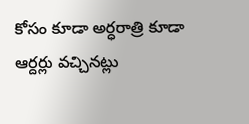కోసం కూడా అర్ధరాత్రి కూడా ఆర్దర్లు వచ్చినట్లు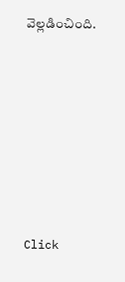వెల్లడించింది.












Click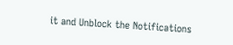it and Unblock the Notifications